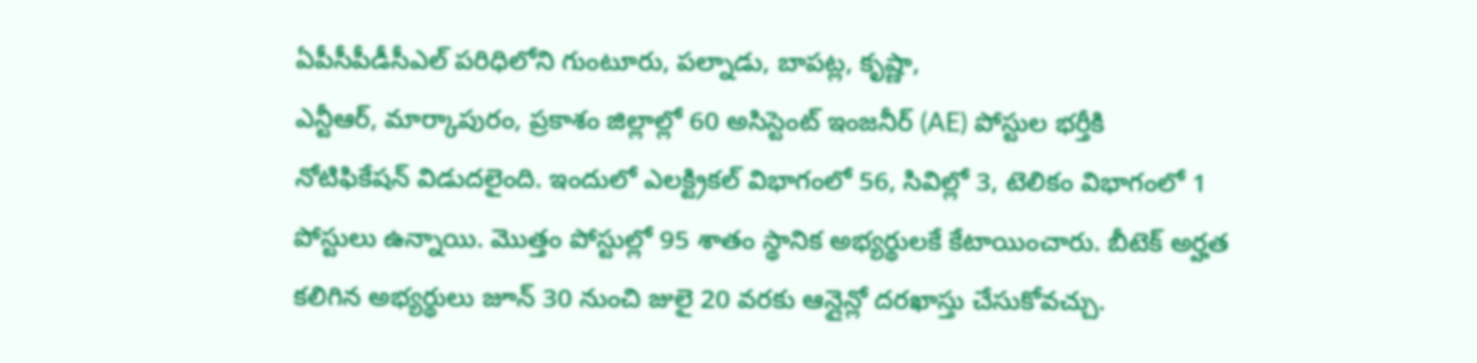ఏపీసీపీడీసీఎల్ పరిధిలోని గుంటూరు, పల్నాడు, బాపట్ల, కృష్ణా,
ఎన్టీఆర్, మార్కాపురం, ప్రకాశం జిల్లాల్లో 60 అసిస్టెంట్ ఇంజనీర్ (AE) పోస్టుల భర్తీకి
నోటిఫికేషన్ విడుదలైంది. ఇందులో ఎలక్ట్రికల్ విభాగంలో 56, సివిల్లో 3, టెలికం విభాగంలో 1 పోస్టులు ఉన్నాయి. మొత్తం పోస్టుల్లో 95 శాతం స్థానిక అభ్యర్థులకే కేటాయించారు. బీటెక్ అర్హత కలిగిన అభ్యర్థులు జూన్ 30 నుంచి జులై 20 వరకు ఆన్లైన్లో దరఖాస్తు చేసుకోవచ్చు.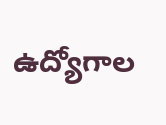ఉద్యోగాల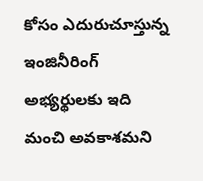కోసం ఎదురుచూస్తున్న ఇంజినీరింగ్ అభ్యర్థులకు ఇది మంచి అవకాశమని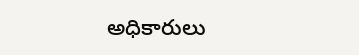అధికారులు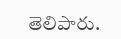తెలిపారు.